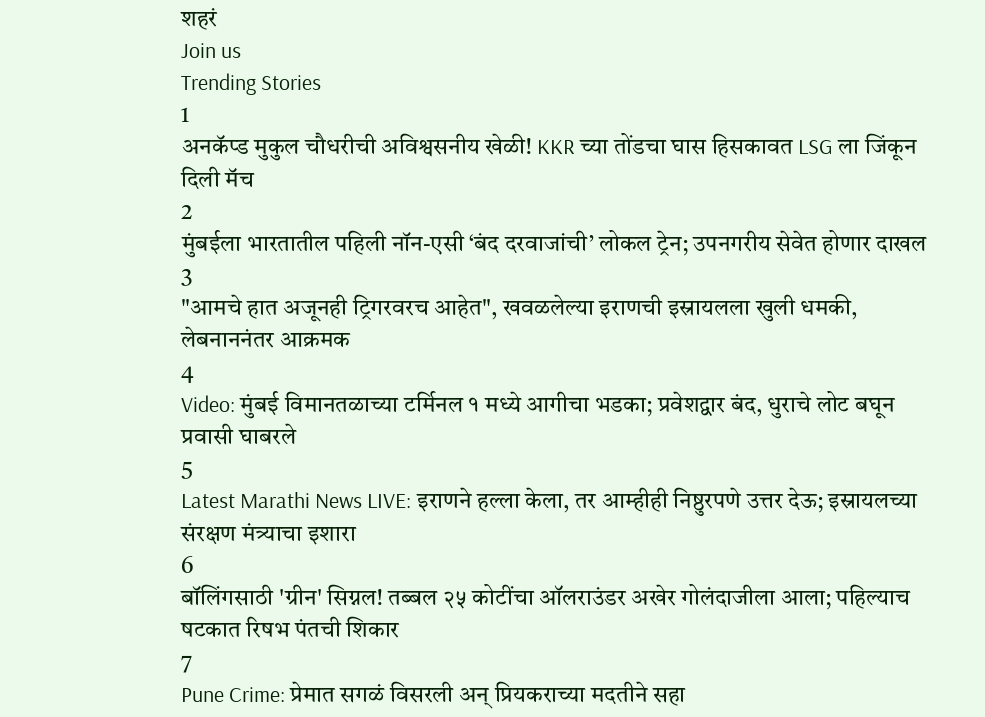शहरं
Join us
Trending Stories
1
अनकॅप्ड मुकुल चौधरीची अविश्वसनीय खेळी! KKR च्या तोंडचा घास हिसकावत LSG ला जिंकून दिली मॅच
2
मुंबईला भारतातील पहिली नॉन-एसी ‘बंद दरवाजांची’ लोकल ट्रेन; उपनगरीय सेवेत होणार दाखल
3
"आमचे हात अजूनही ट्रिगरवरच आहेत", खवळलेल्या इराणची इस्रायलला खुली धमकी, लेबनाननंतर आक्रमक
4
Video: मुंबई विमानतळाच्या टर्मिनल १ मध्ये आगीचा भडका; प्रवेशद्वार बंद, धुराचे लोट बघून प्रवासी घाबरले
5
Latest Marathi News LIVE: इराणने हल्ला केला, तर आम्हीही निष्ठुरपणे उत्तर देऊ; इस्रायलच्या संरक्षण मंत्र्याचा इशारा
6
बॉलिंगसाठी 'ग्रीन' सिग्नल! तब्बल २५ कोटींचा ऑलराउंडर अखेर गोलंदाजीला आला; पहिल्याच षटकात रिषभ पंतची शिकार
7
Pune Crime: प्रेमात सगळं विसरली अन् प्रियकराच्या मदतीने सहा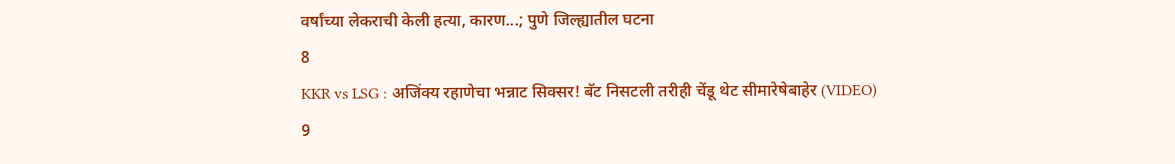वर्षांच्या लेकराची केली हत्या, कारण...; पुणे जिल्ह्यातील घटना
8
KKR vs LSG : अजिंक्य रहाणेचा भन्नाट सिक्सर! बॅट निसटली तरीही चेंडू थेट सीमारेषेबाहेर (VIDEO)
9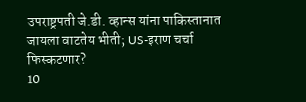उपराष्ट्रपती जे.डी. व्हान्स यांना पाकिस्तानात जायला वाटतेय भीती; US-इराण चर्चा फिस्कटणार?
10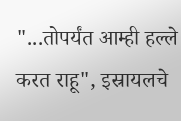"...तोपर्यंत आम्ही हल्ले करत राहू", इस्रायलचे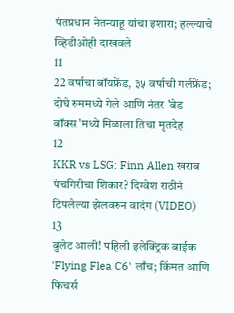पंतप्रधान नेतन्याहू यांचा इशारा; हल्ल्याचे व्हिडीओही दाखवले
11
22 वर्षाचा बॉयफ्रेंड, ३५ वर्षाची गर्लफ्रेंड; दोघे रुममध्ये गेले आणि नंतर 'बेड बॉक्स'मध्ये मिळाला तिचा मृतदेह
12
KKR vs LSG: Finn Allen खराब पंचगिरीचा शिकार? दिग्वेश राठीनं टिपलेल्या झेलवरुन वादंग (VIDEO)
13
बुलेट आली! पहिली इलेक्ट्रिक बाईक 'Flying Flea C6' लाँच; किंमत आणि फिचर्स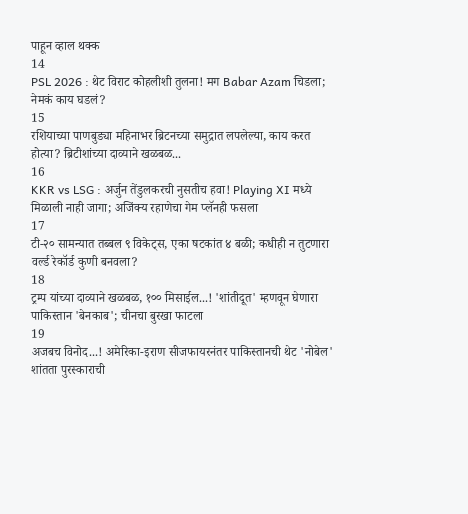पाहून व्हाल थक्क
14
PSL 2026 : थेट विराट कोहलीशी तुलना! मग Babar Azam चिडला; नेमकं काय घडलं?
15
रशियाच्या पाणबुड्या महिनाभर ब्रिटनच्या समुद्रात लपलेल्या, काय करत होत्या? ब्रिटीशांच्या दाव्याने खळबळ...
16
KKR vs LSG : अर्जुन तेंडुलकरची नुसतीच हवा! Playing XI मध्ये मिळाली नाही जागा; अजिंक्य रहाणेचा गेम प्लॅनही फसला
17
टी-२० सामन्यात तब्बल ९ विकेट्स, एका षटकांत ४ बळी; कधीही न तुटणारा वर्ल्ड रेकॉर्ड कुणी बनवला?
18
ट्रम्प यांच्या दाव्याने खळबळ, १०० मिसाईल...! 'शांतीदूत' म्हणवून घेणारा पाकिस्तान 'बेनकाब'; चीनचा बुरखा फाटला
19
अजबच विनोद...! अमेरिका-इराण सीजफायरनंतर पाकिस्तानची थेट 'नोबेल' शांतता पुरस्काराची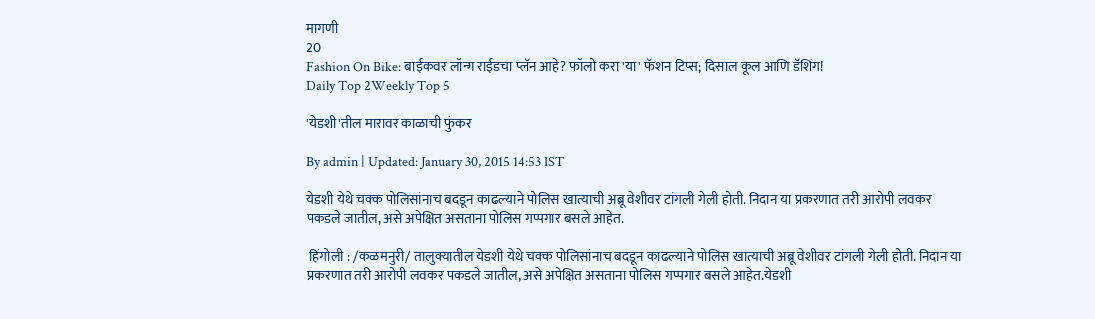मागणी
20
Fashion On Bike: बाईकवर लॉन्ग राईडचा प्लॅन आहे? फॉलो करा 'या' फॅशन टिप्स; दिसाल कूल आणि डॅशिंग!
Daily Top 2Weekly Top 5

'येडशी'तील मारावर काळाची फुंकर

By admin | Updated: January 30, 2015 14:53 IST

येडशी येथे चक्क पोलिसांनाच बदडून काढल्याने पोलिस खात्याची अब्रू वेशीवर टांगली गेली होती. निदान या प्रकरणात तरी आरोपी लवकर पकडले जातील, असे अपेक्षित असताना पोलिस गप्पगार बसले आहेत.

 हिंगोली : /कळमनुरी/ तालुक्यातील येडशी येथे चक्क पोलिसांनाच बदडून काढल्याने पोलिस खात्याची अब्रू वेशीवर टांगली गेली होती. निदान या प्रकरणात तरी आरोपी लवकर पकडले जातील, असे अपेक्षित असताना पोलिस गप्पगार बसले आहेत.येडशी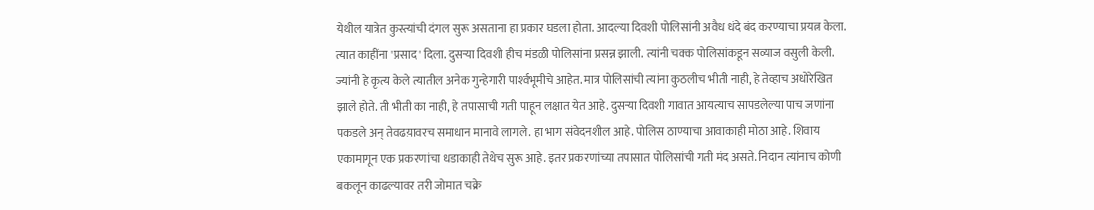येथील यात्रेत कुस्त्यांची दंगल सुरू असताना हा प्रकार घडला होता. आदल्या दिवशी पोलिसांनी अवैध धंदे बंद करण्याचा प्रयत्न केला. त्यात काहींना 'प्रसाद' दिला. दुसर्‍या दिवशी हीच मंडळी पोलिसांना प्रसन्न झाली. त्यांनी चक्क पोलिसांकडून सव्याज वसुली केली. ज्यांनी हे कृत्य केले त्यातील अनेक गुन्हेगारी पार्श्‍वभूमीचे आहेत. मात्र पोलिसांची त्यांना कुठलीच भीती नाही, हे तेव्हाच अधोरेखित झाले होते. ती भीती का नाही, हे तपासाची गती पाहून लक्षात येत आहे. दुसर्‍या दिवशी गावात आयत्याच सापडलेल्या पाच जणांना पकडले अन् तेवढय़ावरच समाधान मानावे लागले. हा भाग संवेदनशील आहे. पोलिस ठाण्याचा आवाकाही मोठा आहे. शिवाय एकामागून एक प्रकरणांचा धडाकाही तेथेच सुरू आहे. इतर प्रकरणांच्या तपासात पोलिसांची गती मंद असते. निदान त्यांनाच कोणी बकलून काढल्यावर तरी जोमात चक्रे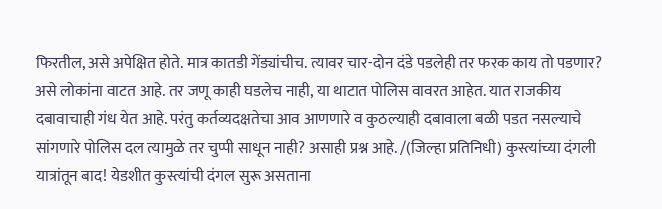फिरतील, असे अपेक्षित होते. मात्र कातडी गेंड्यांचीच. त्यावर चार-दोन दंडे पडलेही तर फरक काय तो पडणार? असे लोकांना वाटत आहे. तर जणू काही घडलेच नाही, या थाटात पोलिस वावरत आहेत. यात राजकीय दबावाचाही गंध येत आहे. परंतु कर्तव्यदक्षतेचा आव आणणारे व कुठल्याही दबावाला बळी पडत नसल्याचे सांगणारे पोलिस दल त्यामुळे तर चुप्पी साधून नाही? असाही प्रश्न आहे. /(जिल्हा प्रतिनिधी) कुस्त्यांच्या दंगली यात्रांतून बाद! येडशीत कुस्त्यांची दंगल सुरू असताना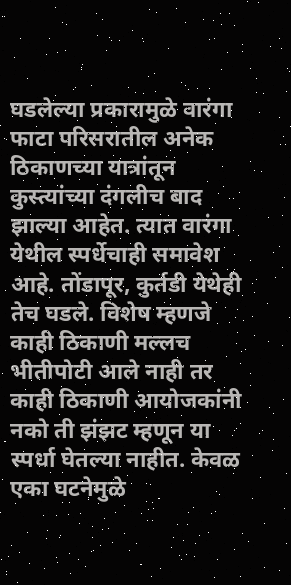घडलेल्या प्रकारामुळे वारंगा फाटा परिसरातील अनेक ठिकाणच्या यात्रांतून कुस्त्यांच्या दंगलीच बाद झाल्या आहेत. त्यात वारंगा येथील स्पर्धेचाही समावेश आहे. तोंडापूर, कुर्तडी येथेही तेच घडले. विशेष म्हणजे काही ठिकाणी मल्लच भीतीपोटी आले नाही तर काही ठिकाणी आयोजकांनी नको ती झंझट म्हणून या स्पर्धा घेतल्या नाहीत. केवळ एका घटनेमुळे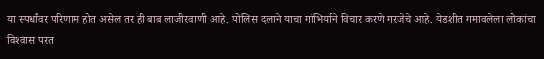या स्पर्धांवर परिणाम होत असेल तर ही बाब लाजीरवाणी आहे. पोलिस दलाने याचा गांभिर्याने विचार करणे गरजेचे आहे. येडशीत गमावलेला लोकांचा विश्‍वास परत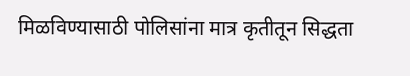मिळविण्यासाठी पोलिसांना मात्र कृतीतून सिद्धता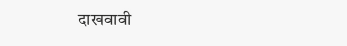दाखवावी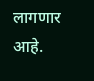लागणार आहे.